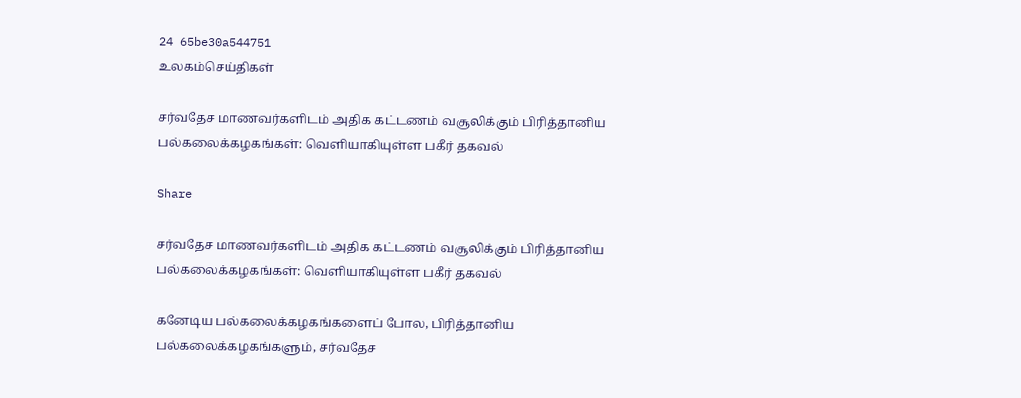24 65be30a544751
உலகம்செய்திகள்

சர்வதேச மாணவர்களிடம் அதிக கட்டணம் வசூலிக்கும் பிரித்தானிய பல்கலைக்கழகங்கள்: வெளியாகியுள்ள பகீர் தகவல்

Share

சர்வதேச மாணவர்களிடம் அதிக கட்டணம் வசூலிக்கும் பிரித்தானிய பல்கலைக்கழகங்கள்: வெளியாகியுள்ள பகீர் தகவல்

கனேடிய பல்கலைக்கழகங்களைப் போல, பிரித்தானிய பல்கலைக்கழகங்களும், சர்வதேச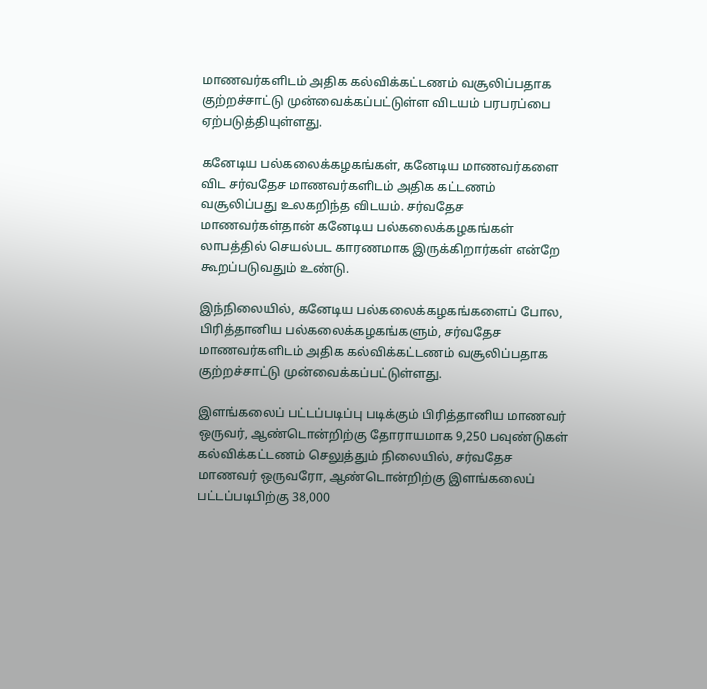மாணவர்களிடம் அதிக கல்விக்கட்டணம் வசூலிப்பதாக குற்றச்சாட்டு முன்வைக்கப்பட்டுள்ள விடயம் பரபரப்பை ஏற்படுத்தியுள்ளது.

கனேடிய பல்கலைக்கழகங்கள், கனேடிய மாணவர்களை விட சர்வதேச மாணவர்களிடம் அதிக கட்டணம் வசூலிப்பது உலகறிந்த விடயம். சர்வதேச மாணவர்கள்தான் கனேடிய பல்கலைக்கழகங்கள் லாபத்தில் செயல்பட காரணமாக இருக்கிறார்கள் என்றே கூறப்படுவதும் உண்டு.

இந்நிலையில், கனேடிய பல்கலைக்கழகங்களைப் போல, பிரித்தானிய பல்கலைக்கழகங்களும், சர்வதேச மாணவர்களிடம் அதிக கல்விக்கட்டணம் வசூலிப்பதாக குற்றச்சாட்டு முன்வைக்கப்பட்டுள்ளது.

இளங்கலைப் பட்டப்படிப்பு படிக்கும் பிரித்தானிய மாணவர் ஒருவர், ஆண்டொன்றிற்கு தோராயமாக 9,250 பவுண்டுகள் கல்விக்கட்டணம் செலுத்தும் நிலையில், சர்வதேச மாணவர் ஒருவரோ, ஆண்டொன்றிற்கு இளங்கலைப் பட்டப்படிபிற்கு 38,000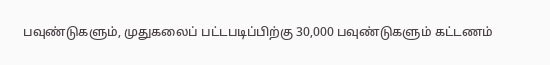பவுண்டுகளும், முதுகலைப் பட்டபடிப்பிற்கு 30,000 பவுண்டுகளும் கட்டணம்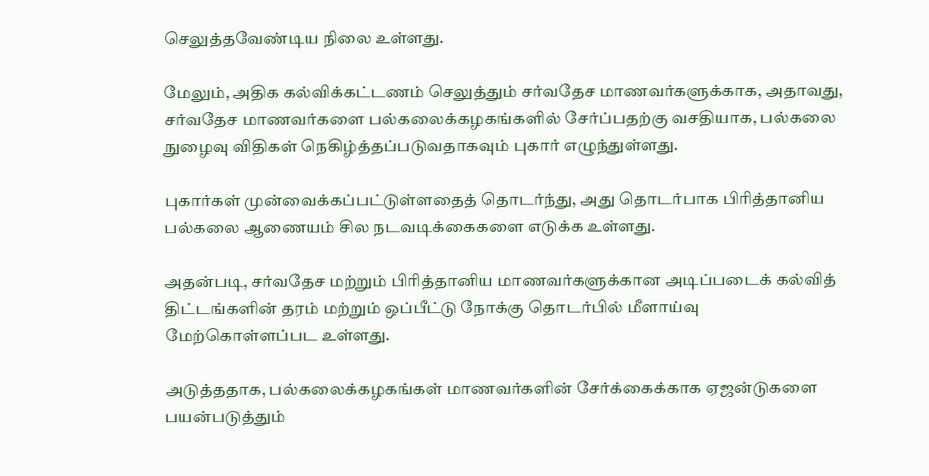செலுத்தவேண்டிய நிலை உள்ளது.

மேலும், அதிக கல்விக்கட்டணம் செலுத்தும் சர்வதேச மாணவர்களுக்காக, அதாவது, சர்வதேச மாணவர்களை பல்கலைக்கழகங்களில் சேர்ப்பதற்கு வசதியாக, பல்கலை நுழைவு விதிகள் நெகிழ்த்தப்படுவதாகவும் புகார் எழுந்துள்ளது.

புகார்கள் முன்வைக்கப்பட்டுள்ளதைத் தொடர்ந்து, அது தொடர்பாக பிரித்தானிய பல்கலை ஆணையம் சில நடவடிக்கைகளை எடுக்க உள்ளது.

அதன்படி, சர்வதேச மற்றும் பிரித்தானிய மாணவர்களுக்கான அடிப்படைக் கல்வித் திட்டங்களின் தரம் மற்றும் ஒப்பீட்டு நோக்கு தொடர்பில் மீளாய்வு மேற்கொள்ளப்பட உள்ளது.

அடுத்ததாக, பல்கலைக்கழகங்கள் மாணவர்களின் சேர்க்கைக்காக ஏஜன்டுகளை பயன்படுத்தும்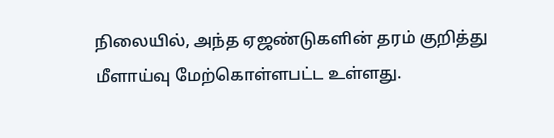நிலையில், அந்த ஏஜண்டுகளின் தரம் குறித்து மீளாய்வு மேற்கொள்ளபட்ட உள்ளது.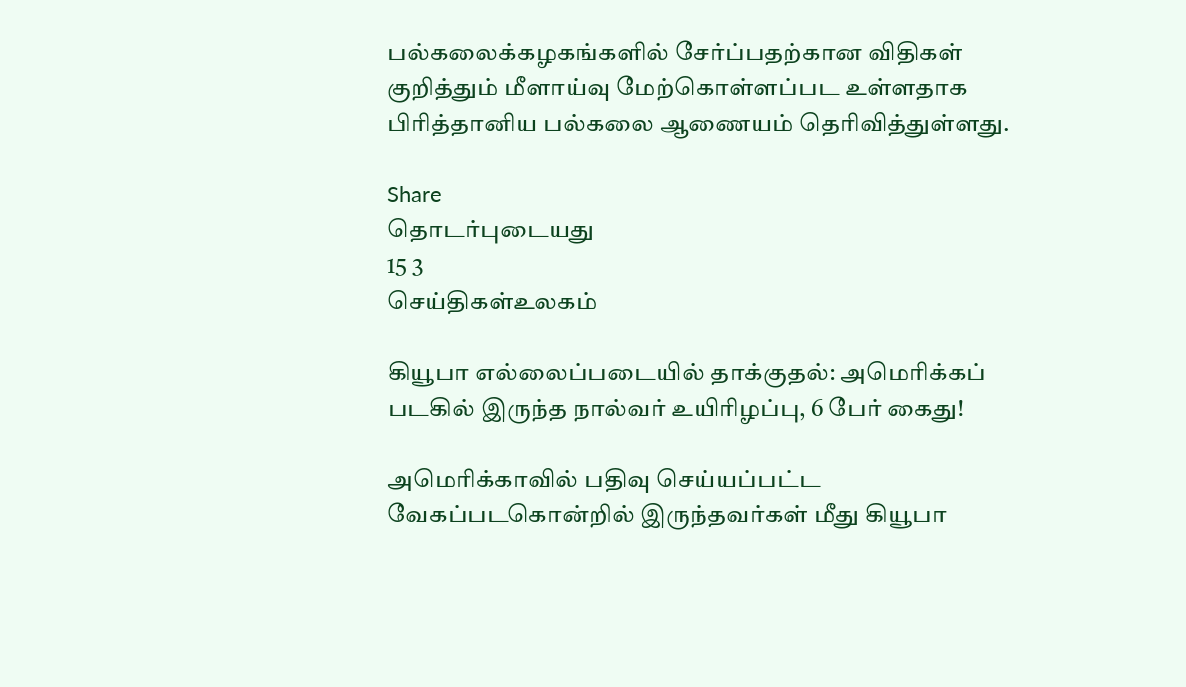பல்கலைக்கழகங்களில் சேர்ப்பதற்கான விதிகள் குறித்தும் மீளாய்வு மேற்கொள்ளப்பட உள்ளதாக பிரித்தானிய பல்கலை ஆணையம் தெரிவித்துள்ளது.

Share
தொடர்புடையது
15 3
செய்திகள்உலகம்

கியூபா எல்லைப்படையில் தாக்குதல்: அமெரிக்கப் படகில் இருந்த நால்வர் உயிரிழப்பு, 6 பேர் கைது!

அமெரிக்காவில் பதிவு செய்யப்பட்ட வேகப்படகொன்றில் இருந்தவர்கள் மீது கியூபா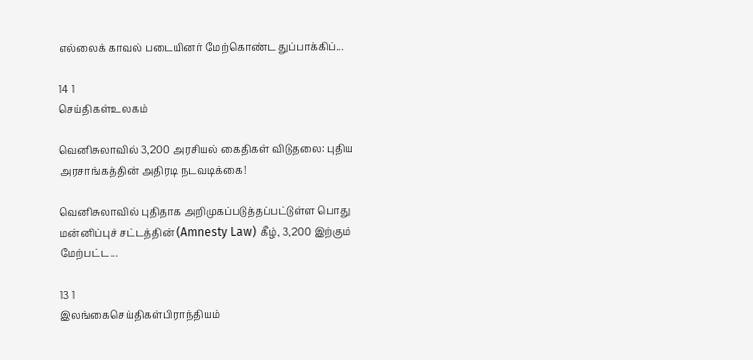எல்லைக் காவல் படையினர் மேற்கொண்ட துப்பாக்கிப்...

14 1
செய்திகள்உலகம்

வெனிசுலாவில் 3,200 அரசியல் கைதிகள் விடுதலை: புதிய அரசாங்கத்தின் அதிரடி நடவடிக்கை!

வெனிசுலாவில் புதிதாக அறிமுகப்படுத்தப்பட்டுள்ள பொது மன்னிப்புச் சட்டத்தின் (Amnesty Law) கீழ், 3,200 இற்கும் மேற்பட்ட...

13 1
இலங்கைசெய்திகள்பிராந்தியம்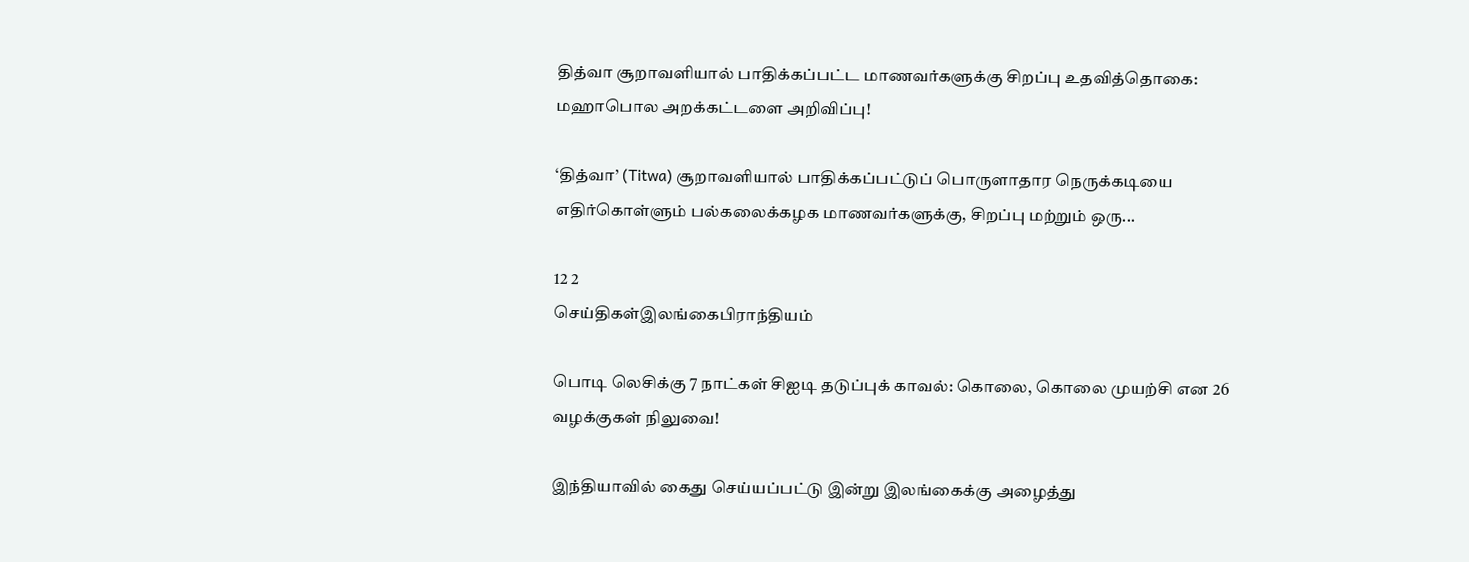தித்வா சூறாவளியால் பாதிக்கப்பட்ட மாணவர்களுக்கு சிறப்பு உதவித்தொகை: மஹாபொல அறக்கட்டளை அறிவிப்பு!

‘தித்வா’ (Titwa) சூறாவளியால் பாதிக்கப்பட்டுப் பொருளாதார நெருக்கடியை எதிர்கொள்ளும் பல்கலைக்கழக மாணவர்களுக்கு, சிறப்பு மற்றும் ஒரு...

12 2
செய்திகள்இலங்கைபிராந்தியம்

பொடி லெசிக்கு 7 நாட்கள் சிஐடி தடுப்புக் காவல்: கொலை, கொலை முயற்சி என 26 வழக்குகள் நிலுவை!

இந்தியாவில் கைது செய்யப்பட்டு இன்று இலங்கைக்கு அழைத்து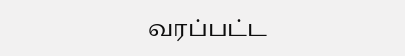வரப்பட்ட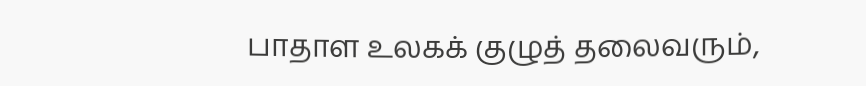பாதாள உலகக் குழுத் தலைவரும்,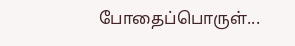போதைப்பொருள்...